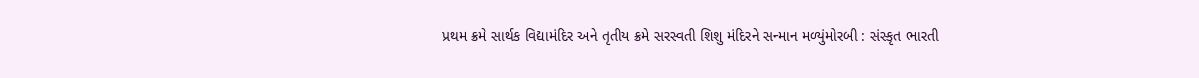પ્રથમ ક્રમે સાર્થક વિદ્યામંદિર અને તૃતીય ક્રમે સરસ્વતી શિશુ મંદિરને સન્માન મળ્યુંમોરબી : સંસ્કૃત ભારતી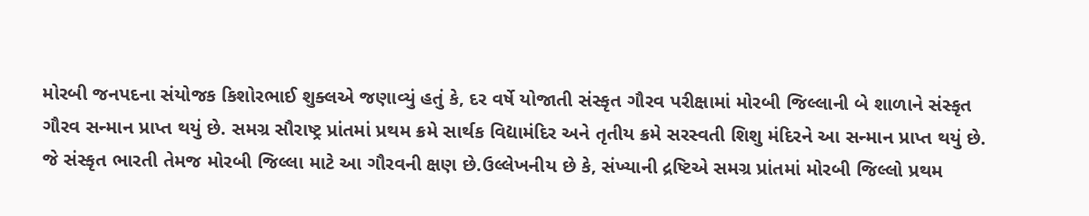મોરબી જનપદના સંયોજક કિશોરભાઈ શુક્લએ જણાવ્યું હતું કે, દર વર્ષે યોજાતી સંસ્કૃત ગૌરવ પરીક્ષામાં મોરબી જિલ્લાની બે શાળાને સંસ્કૃત ગૌરવ સન્માન પ્રાપ્ત થયું છે. સમગ્ર સૌરાષ્ટ્ર પ્રાંતમાં પ્રથમ ક્રમે સાર્થક વિદ્યામંદિર અને તૃતીય ક્રમે સરસ્વતી શિશુ મંદિરને આ સન્માન પ્રાપ્ત થયું છે. જે સંસ્કૃત ભારતી તેમજ મોરબી જિલ્લા માટે આ ગૌરવની ક્ષણ છે.ઉલ્લેખનીય છે કે, સંખ્યાની દ્રષ્ટિએ સમગ્ર પ્રાંતમાં મોરબી જિલ્લો પ્રથમ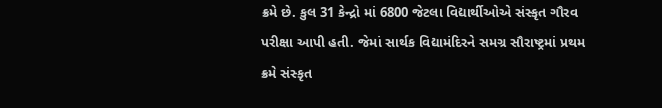ક્રમે છે. કુલ 31 કેન્દ્રો માં 6800 જેટલા વિદ્યાર્થીઓએ સંસ્કૃત ગૌરવ પરીક્ષા આપી હતી. જેમાં સાર્થક વિદ્યામંદિરને સમગ્ર સૌરાષ્ટ્રમાં પ્રથમ ક્રમે સંસ્કૃત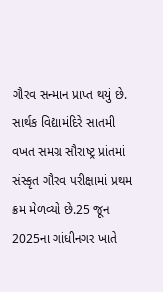ગૌરવ સન્માન પ્રાપ્ત થયું છે. સાર્થક વિદ્યામંદિરે સાતમી વખત સમગ્ર સૌરાષ્ટ્ર પ્રાંતમાં સંસ્કૃત ગૌરવ પરીક્ષામાં પ્રથમ ક્રમ મેળવ્યો છે.25 જૂન 2025ના ગાંધીનગર ખાતે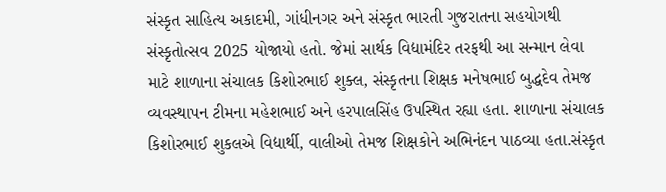સંસ્કૃત સાહિત્ય અકાદમી, ગાંધીનગર અને સંસ્કૃત ભારતી ગુજરાતના સહયોગથી સંસ્કૃતોત્સવ 2025 યોજાયો હતો. જેમાં સાર્થક વિદ્યામંદિર તરફથી આ સન્માન લેવા માટે શાળાના સંચાલક કિશોરભાઈ શુક્લ, સંસ્કૃતના શિક્ષક મનેષભાઈ બુદ્ધદેવ તેમજ વ્યવસ્થાપન ટીમના મહેશભાઈ અને હરપાલસિંહ ઉપસ્થિત રહ્યા હતા. શાળાના સંચાલક કિશોરભાઈ શુકલએ વિદ્યાર્થી, વાલીઓ તેમજ શિક્ષકોને અભિનંદન પાઠવ્યા હતા.સંસ્કૃત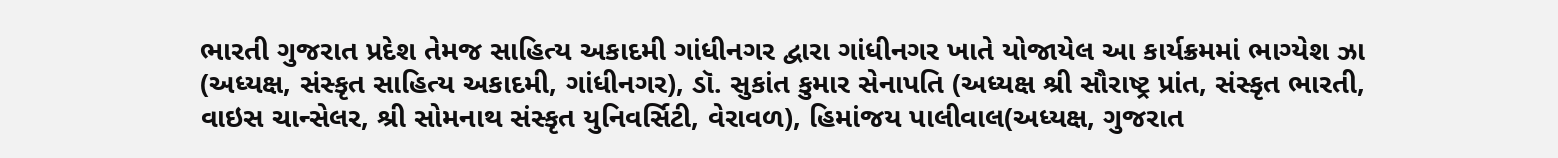ભારતી ગુજરાત પ્રદેશ તેમજ સાહિત્ય અકાદમી ગાંધીનગર દ્વારા ગાંધીનગર ખાતે યોજાયેલ આ કાર્યક્રમમાં ભાગ્યેશ ઝા (અધ્યક્ષ, સંસ્કૃત સાહિત્ય અકાદમી, ગાંધીનગર), ડૉ. સુકાંત કુમાર સેનાપતિ (અધ્યક્ષ શ્રી સૌરાષ્ટ્ર પ્રાંત, સંસ્કૃત ભારતી, વાઇસ ચાન્સેલર, શ્રી સોમનાથ સંસ્કૃત યુનિવર્સિટી, વેરાવળ), હિમાંજય પાલીવાલ(અધ્યક્ષ, ગુજરાત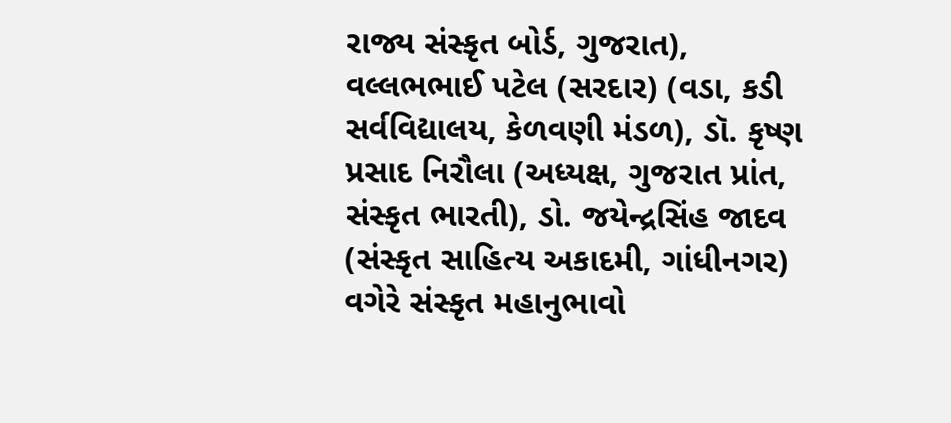રાજ્ય સંસ્કૃત બોર્ડ, ગુજરાત), વલ્લભભાઈ પટેલ (સરદાર) (વડા, કડી સર્વવિદ્યાલય, કેળવણી મંડળ), ડૉ. કૃષ્ણ પ્રસાદ નિરૌલા (અધ્યક્ષ, ગુજરાત પ્રાંત, સંસ્કૃત ભારતી), ડો. જયેન્દ્રસિંહ જાદવ (સંસ્કૃત સાહિત્ય અકાદમી, ગાંધીનગર) વગેરે સંસ્કૃત મહાનુભાવો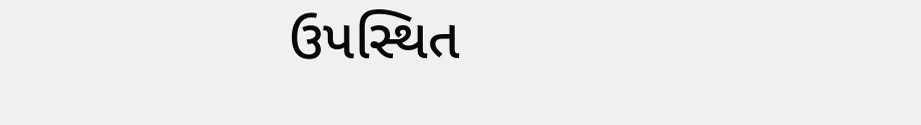ઉપસ્થિત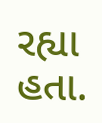રહ્યા હતા.